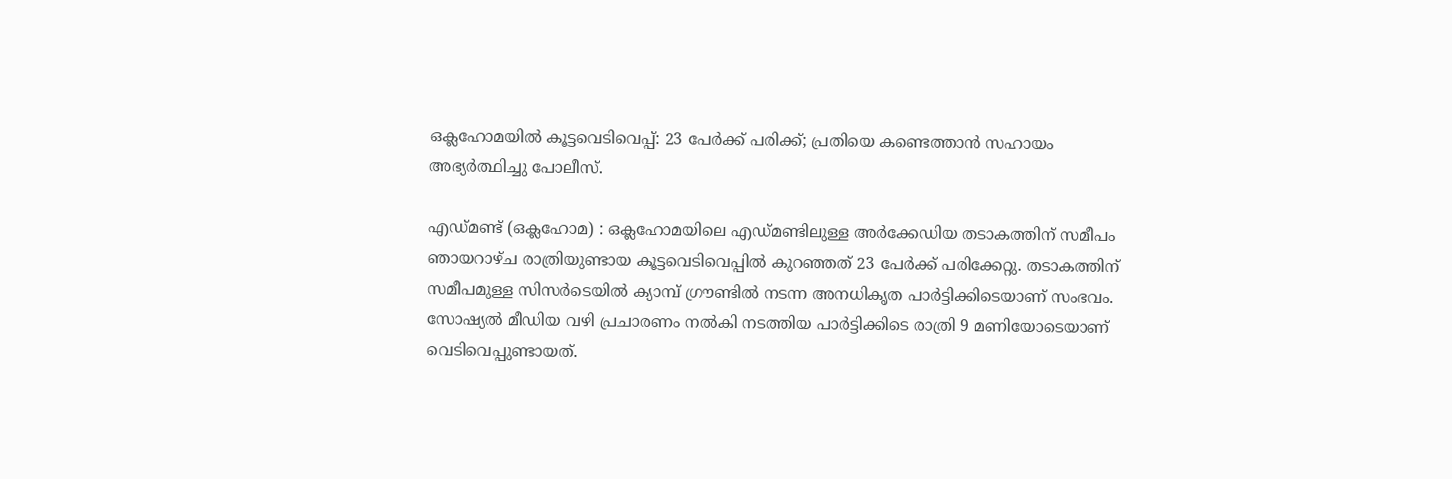ഒക്ലഹോമയിൽ കൂട്ടവെടിവെപ്പ്: 23 പേർക്ക് പരിക്ക്; പ്രതിയെ കണ്ടെത്താൻ സഹായം അഭ്യർത്ഥിച്ചു പോലീസ്.

എഡ്മണ്ട് (ഒക്ലഹോമ) : ഒക്ലഹോമയിലെ എഡ്മണ്ടിലുള്ള അർക്കേഡിയ തടാകത്തിന് സമീപം ഞായറാഴ്ച രാത്രിയുണ്ടായ കൂട്ടവെടിവെപ്പിൽ കുറഞ്ഞത് 23 പേർക്ക് പരിക്കേറ്റു. തടാകത്തിന് സമീപമുള്ള സിസർടെയിൽ ക്യാമ്പ് ഗ്രൗണ്ടിൽ നടന്ന അനധികൃത പാർട്ടിക്കിടെയാണ് സംഭവം.
സോഷ്യൽ മീഡിയ വഴി പ്രചാരണം നൽകി നടത്തിയ പാർട്ടിക്കിടെ രാത്രി 9 മണിയോടെയാണ് വെടിവെപ്പുണ്ടായത്.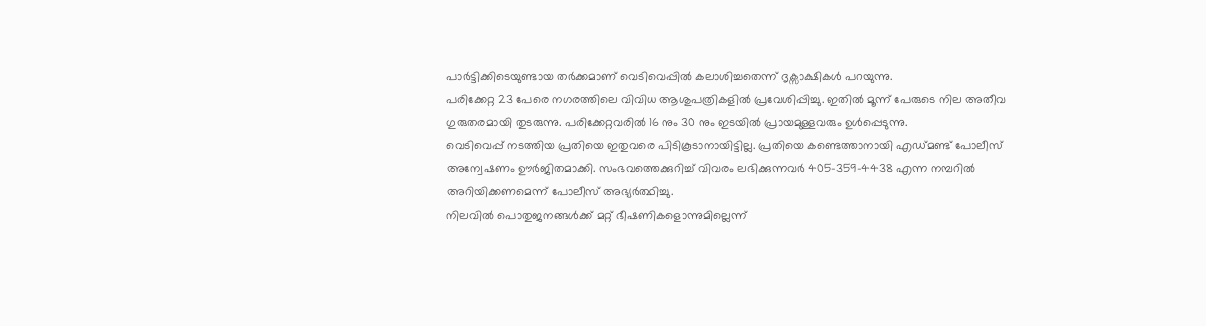പാർട്ടിക്കിടെയുണ്ടായ തർക്കമാണ് വെടിവെപ്പിൽ കലാശിച്ചതെന്ന് ദൃക്സാക്ഷികൾ പറയുന്നു.
പരിക്കേറ്റ 23 പേരെ നഗരത്തിലെ വിവിധ ആശുപത്രികളിൽ പ്രവേശിപ്പിച്ചു. ഇതിൽ മൂന്ന് പേരുടെ നില അതീവ ഗുരുതരമായി തുടരുന്നു. പരിക്കേറ്റവരിൽ 16 നും 30 നും ഇടയിൽ പ്രായമുള്ളവരും ഉൾപ്പെടുന്നു.
വെടിവെപ്പ് നടത്തിയ പ്രതിയെ ഇതുവരെ പിടികൂടാനായിട്ടില്ല. പ്രതിയെ കണ്ടെത്താനായി എഡ്മണ്ട് പോലീസ് അന്വേഷണം ഊർജിതമാക്കി. സംഭവത്തെക്കുറിച്ച് വിവരം ലഭിക്കുന്നവർ 405-359-4438 എന്ന നമ്പറിൽ അറിയിക്കണമെന്ന് പോലീസ് അഭ്യർത്ഥിച്ചു.
നിലവിൽ പൊതുജനങ്ങൾക്ക് മറ്റ് ഭീഷണികളൊന്നുമില്ലെന്ന്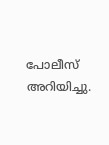പോലീസ് അറിയിച്ചു.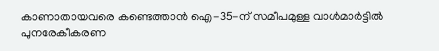കാണാതായവരെ കണ്ടെത്താൻ ഐ-35-ന് സമീപമുള്ള വാൾമാർട്ടിൽ പുനരേകീകരണ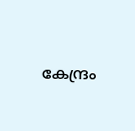കേന്ദ്രം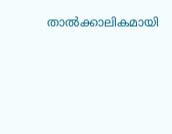താൽക്കാലികമായി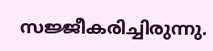സജ്ജീകരിച്ചിരുന്നു.